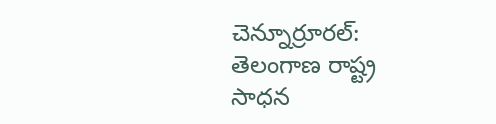చెన్నూర్రూరల్: తెలంగాణ రాష్ట్ర సాధన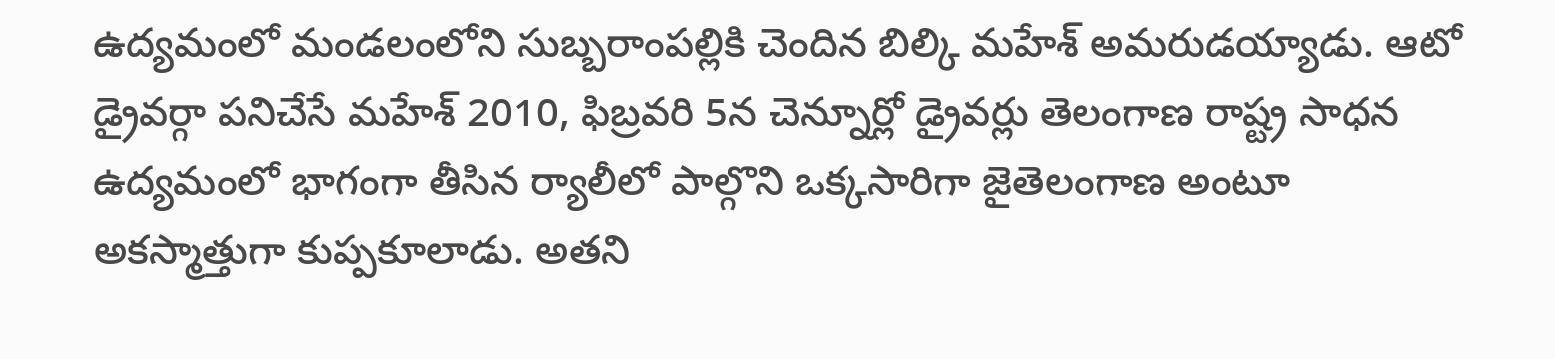ఉద్యమంలో మండలంలోని సుబ్బరాంపల్లికి చెందిన బిల్కి మహేశ్ అమరుడయ్యాడు. ఆటో డ్రైవర్గా పనిచేసే మహేశ్ 2010, ఫిబ్రవరి 5న చెన్నూర్లో డ్రైవర్లు తెలంగాణ రాష్ట్ర సాధన ఉద్యమంలో భాగంగా తీసిన ర్యాలీలో పాల్గొని ఒక్కసారిగా జైతెలంగాణ అంటూ అకస్మాత్తుగా కుప్పకూలాడు. అతని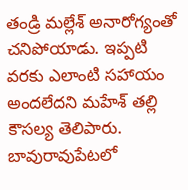తండ్రి మల్లేశ్ అనారోగ్యంతో చనిపోయాడు. ఇప్పటి వరకు ఎలాంటి సహాయం అందలేదని మహేశ్ తల్లి కౌసల్య తెలిపారు.
బావురావుపేటలో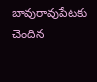బావురావుపేటకు చెందిన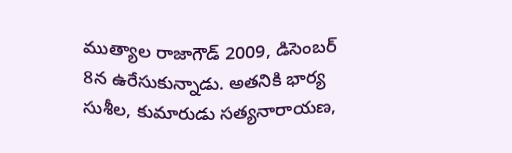ముత్యాల రాజాగౌడ్ 2009, డిసెంబర్ 8న ఉరేసుకున్నాడు. అతనికి భార్య సుశీల, కుమారుడు సత్యనారాయణ,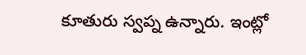కూతురు స్వప్న ఉన్నారు. ఇంట్లో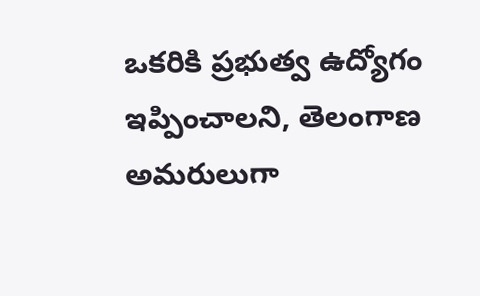ఒకరికి ప్రభుత్వ ఉద్యోగం ఇప్పించాలని, తెలంగాణ అమరులుగా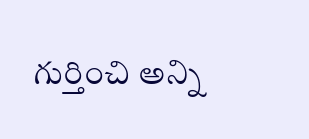గుర్తించి అన్ని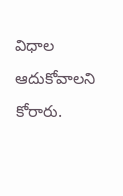విధాల ఆదుకోవాలని కోరారు.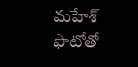మహేశ్ ఫొటోతో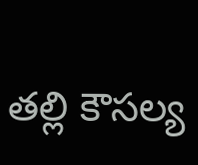తల్లి కౌసల్య